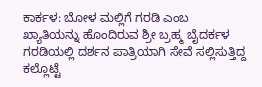ಕಾರ್ಕಳ: ಬೋಳ ಮಲ್ಲಿಗೆ ಗರಡಿ ಎಂಬ ಖ್ಯಾತಿಯನ್ನು ಹೊಂದಿರುವ ಶ್ರೀ ಬ್ರಹ್ಮ ಬೈದರ್ಕಳ ಗರಡಿಯಲ್ಲಿ ದರ್ಶನ ಪಾತ್ರಿಯಾಗಿ ಸೇವೆ ಸಲ್ಲಿಸುತ್ತಿದ್ದ ಕಲ್ಲೊಟ್ಟೆ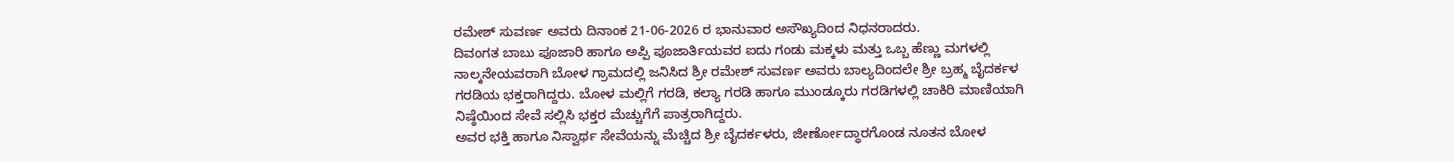ರಮೇಶ್ ಸುವರ್ಣ ಅವರು ದಿನಾಂಕ 21-06-2026 ರ ಭಾನುವಾರ ಅಸೌಖ್ಯದಿಂದ ನಿಧನರಾದರು.
ದಿವಂಗತ ಬಾಬು ಪೂಜಾರಿ ಹಾಗೂ ಅಪ್ಪಿ ಪೂಜಾರ್ತಿಯವರ ಐದು ಗಂಡು ಮಕ್ಕಳು ಮತ್ತು ಒಬ್ಬ ಹೆಣ್ಣು ಮಗಳಲ್ಲಿ ನಾಲ್ಕನೇಯವರಾಗಿ ಬೋಳ ಗ್ರಾಮದಲ್ಲಿ ಜನಿಸಿದ ಶ್ರೀ ರಮೇಶ್ ಸುವರ್ಣ ಅವರು ಬಾಲ್ಯದಿಂದಲೇ ಶ್ರೀ ಬ್ರಹ್ಮ ಬೈದರ್ಕಳ ಗರಡಿಯ ಭಕ್ತರಾಗಿದ್ದರು. ಬೋಳ ಮಲ್ಲಿಗೆ ಗರಡಿ, ಕಲ್ಯಾ ಗರಡಿ ಹಾಗೂ ಮುಂಡ್ಕೂರು ಗರಡಿಗಳಲ್ಲಿ ಚಾಕಿರಿ ಮಾಣಿಯಾಗಿ ನಿಷ್ಠೆಯಿಂದ ಸೇವೆ ಸಲ್ಲಿಸಿ ಭಕ್ತರ ಮೆಚ್ಚುಗೆಗೆ ಪಾತ್ರರಾಗಿದ್ದರು.
ಅವರ ಭಕ್ತಿ ಹಾಗೂ ನಿಸ್ವಾರ್ಥ ಸೇವೆಯನ್ನು ಮೆಚ್ಚಿದ ಶ್ರೀ ಬೈದರ್ಕಳರು, ಜೀರ್ಣೋದ್ಧಾರಗೊಂಡ ನೂತನ ಬೋಳ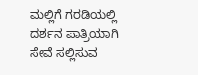ಮಲ್ಲಿಗೆ ಗರಡಿಯಲ್ಲಿ ದರ್ಶನ ಪಾತ್ರಿಯಾಗಿ ಸೇವೆ ಸಲ್ಲಿಸುವ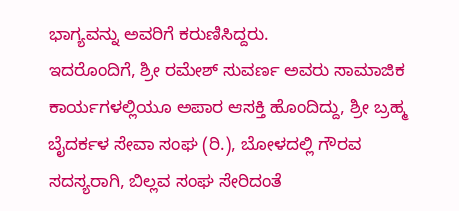ಭಾಗ್ಯವನ್ನು ಅವರಿಗೆ ಕರುಣಿಸಿದ್ದರು.
ಇದರೊಂದಿಗೆ, ಶ್ರೀ ರಮೇಶ್ ಸುವರ್ಣ ಅವರು ಸಾಮಾಜಿಕ ಕಾರ್ಯಗಳಲ್ಲಿಯೂ ಅಪಾರ ಆಸಕ್ತಿ ಹೊಂದಿದ್ದು, ಶ್ರೀ ಬ್ರಹ್ಮ ಬೈದರ್ಕಳ ಸೇವಾ ಸಂಘ (ರಿ.), ಬೋಳದಲ್ಲಿ ಗೌರವ ಸದಸ್ಯರಾಗಿ, ಬಿಲ್ಲವ ಸಂಘ ಸೇರಿದಂತೆ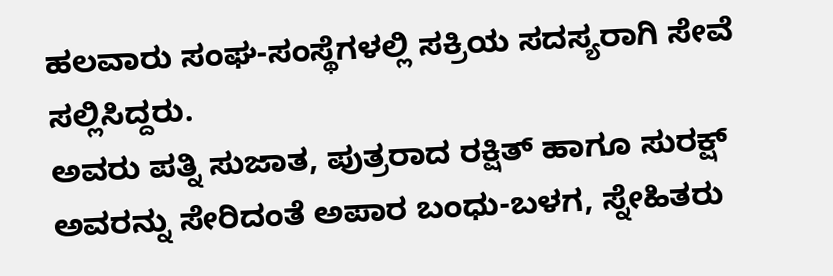ಹಲವಾರು ಸಂಘ-ಸಂಸ್ಥೆಗಳಲ್ಲಿ ಸಕ್ರಿಯ ಸದಸ್ಯರಾಗಿ ಸೇವೆ ಸಲ್ಲಿಸಿದ್ದರು.
ಅವರು ಪತ್ನಿ ಸುಜಾತ, ಪುತ್ರರಾದ ರಕ್ಷಿತ್ ಹಾಗೂ ಸುರಕ್ಷ್ ಅವರನ್ನು ಸೇರಿದಂತೆ ಅಪಾರ ಬಂಧು-ಬಳಗ, ಸ್ನೇಹಿತರು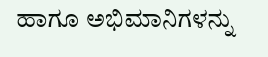ಹಾಗೂ ಅಭಿಮಾನಿಗಳನ್ನು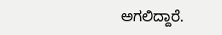ಅಗಲಿದ್ದಾರೆ.